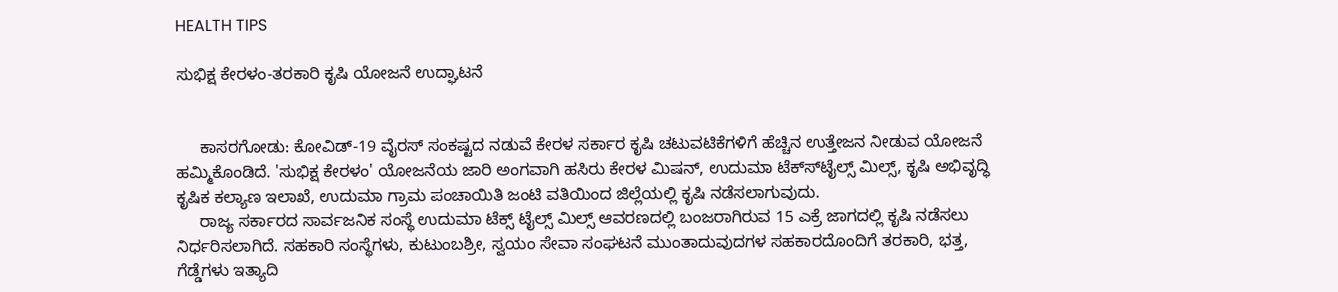HEALTH TIPS

ಸುಭಿಕ್ಷ ಕೇರಳಂ-ತರಕಾರಿ ಕೃಷಿ ಯೋಜನೆ ಉದ್ಘಾಟನೆ


     ಕಾಸರಗೋಡು: ಕೋವಿಡ್-19 ವೈರಸ್ ಸಂಕಷ್ಟದ ನಡುವೆ ಕೇರಳ ಸರ್ಕಾರ ಕೃಷಿ ಚಟುವಟಿಕೆಗಳಿಗೆ ಹೆಚ್ಚಿನ ಉತ್ತೇಜನ ನೀಡುವ ಯೋಜನೆ ಹಮ್ಮಿಕೊಂಡಿದೆ. 'ಸುಭಿಕ್ಷ ಕೇರಳಂ' ಯೋಜನೆಯ ಜಾರಿ ಅಂಗವಾಗಿ ಹಸಿರು ಕೇರಳ ಮಿಷನ್, ಉದುಮಾ ಟೆಕ್ಸ್‍ಟೈಲ್ಸ್ ಮಿಲ್ಸ್, ಕೃಷಿ ಅಭಿವೃದ್ಧಿ ಕೃಷಿಕ ಕಲ್ಯಾಣ ಇಲಾಖೆ, ಉದುಮಾ ಗ್ರಾಮ ಪಂಚಾಯಿತಿ ಜಂಟಿ ವತಿಯಿಂದ ಜಿಲ್ಲೆಯಲ್ಲಿ ಕೃಷಿ ನಡೆಸಲಾಗುವುದು.
     ರಾಜ್ಯ ಸರ್ಕಾರದ ಸಾರ್ವಜನಿಕ ಸಂಸ್ಥೆ ಉದುಮಾ ಟೆಕ್ಸ್ ಟೈಲ್ಸ್ ಮಿಲ್ಸ್ ಆವರಣದಲ್ಲಿ ಬಂಜರಾಗಿರುವ 15 ಎಕ್ರೆ ಜಾಗದಲ್ಲಿ ಕೃಷಿ ನಡೆಸಲು ನಿರ್ಧರಿಸಲಾಗಿದೆ. ಸಹಕಾರಿ ಸಂಸ್ಥೆಗಳು, ಕುಟುಂಬಶ್ರೀ, ಸ್ವಯಂ ಸೇವಾ ಸಂಘಟನೆ ಮುಂತಾದುವುದಗಳ ಸಹಕಾರದೊಂದಿಗೆ ತರಕಾರಿ, ಭತ್ತ, ಗೆಡ್ಡೆಗಳು ಇತ್ಯಾದಿ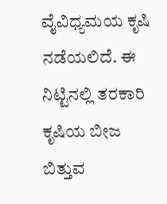ವೈವಿಧ್ಯಮಯ ಕೃಷಿ ನಡೆಯಲಿದೆ. ಈ ನಿಟ್ಟಿನಲ್ಲಿ ತರಕಾರಿ ಕೃಷಿಯ ಬೀಜ ಬಿತ್ತುವ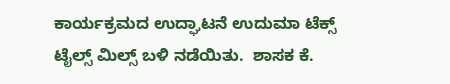ಕಾರ್ಯಕ್ರಮದ ಉದ್ಘಾಟನೆ ಉದುಮಾ ಟೆಕ್ಸ್ ಟೈಲ್ಸ್ ಮಿಲ್ಸ್ ಬಳಿ ನಡೆಯಿತು.  ಶಾಸಕ ಕೆ.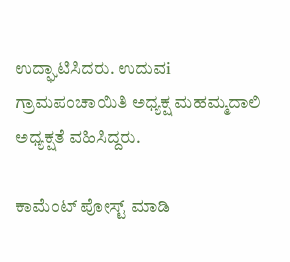ಉದ್ಘಾಟಿಸಿದರು. ಉದುವi ಗ್ರಾಮಪಂಚಾಯಿತಿ ಅಧ್ಯಕ್ಷ ಮಹಮ್ಮದಾಲಿ ಅಧ್ಯಕ್ಷತೆ ವಹಿಸಿದ್ದರು.

ಕಾಮೆಂಟ್‌‌ ಪೋಸ್ಟ್‌ ಮಾಡಿ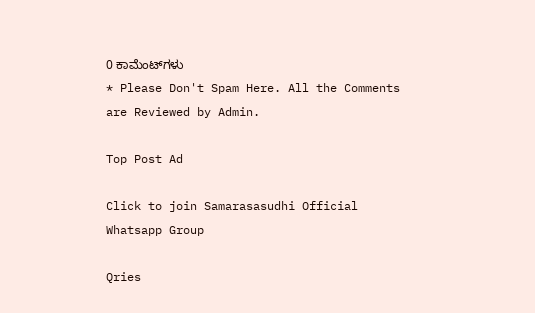0 ಕಾಮೆಂಟ್‌ಗಳು
* Please Don't Spam Here. All the Comments are Reviewed by Admin.

Top Post Ad

Click to join Samarasasudhi Official Whatsapp Group

Qries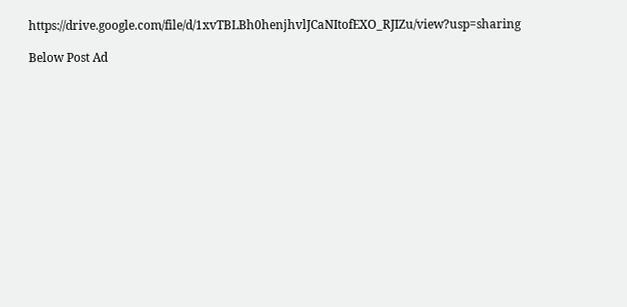https://drive.google.com/file/d/1xvTBLBh0henjhvlJCaNItofEXO_RJIZu/view?usp=sharing

Below Post Ad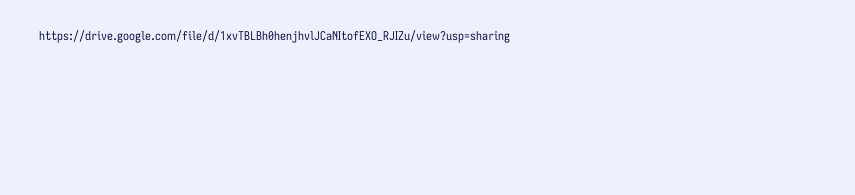https://drive.google.com/file/d/1xvTBLBh0henjhvlJCaNItofEXO_RJIZu/view?usp=sharing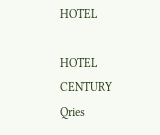HOTEL

HOTEL
CENTURY
Qries